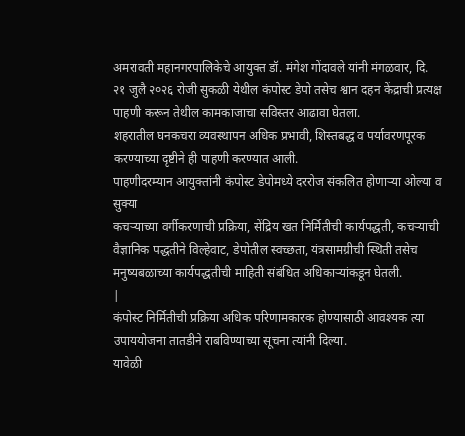अमरावती महानगरपालिकेचे आयुक्त डॉ. मंगेश गोंदावले यांनी मंगळवार, दि. २१ जुलै २०२६ रोजी सुकळी येथील कंपोस्ट डेपो तसेच श्वान दहन केंद्राची प्रत्यक्ष पाहणी करून तेथील कामकाजाचा सविस्तर आढावा घेतला.
शहरातील घनकचरा व्यवस्थापन अधिक प्रभावी, शिस्तबद्ध व पर्यावरणपूरक करण्याच्या दृष्टीने ही पाहणी करण्यात आली.
पाहणीदरम्यान आयुक्तांनी कंपोस्ट डेपोमध्ये दररोज संकलित होणाऱ्या ओल्या व सुक्या
कचऱ्याच्या वर्गीकरणाची प्रक्रिया, सेंद्रिय खत निर्मितीची कार्यपद्धती, कचऱ्याची वैज्ञानिक पद्धतीने विल्हेवाट, डेपोतील स्वच्छता, यंत्रसामग्रीची स्थिती तसेच मनुष्यबळाच्या कार्यपद्धतीची माहिती संबंधित अधिकाऱ्यांकडून घेतली.
|
कंपोस्ट निर्मितीची प्रक्रिया अधिक परिणामकारक होण्यासाठी आवश्यक त्या उपाययोजना तातडीने राबविण्याच्या सूचना त्यांनी दिल्या.
यावेळी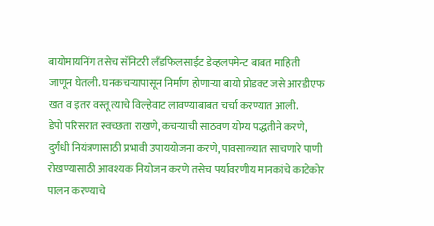बायोमायनिंग तसेच सॅनिटरी लँडफिलसाईट डेव्हलपमेन्ट बाबत माहिती जाणून घेतली. घनकचऱ्यापासून निर्माण होणाऱ्या बायो प्रोडक्ट जसे आरडीएफ खत व इतर वस्तू त्याचे विल्हेवाट लावण्याबाबत चर्चा करण्यात आली.
डेपो परिसरात स्वच्छता राखणे, कचऱ्याची साठवण योग्य पद्धतीने करणे, दुर्गंधी नियंत्रणासाठी प्रभावी उपाययोजना करणे, पावसाळ्यात साचणारे पाणी रोखण्यासाठी आवश्यक नियोजन करणे तसेच पर्यावरणीय मानकांचे काटेकोर पालन करण्याचे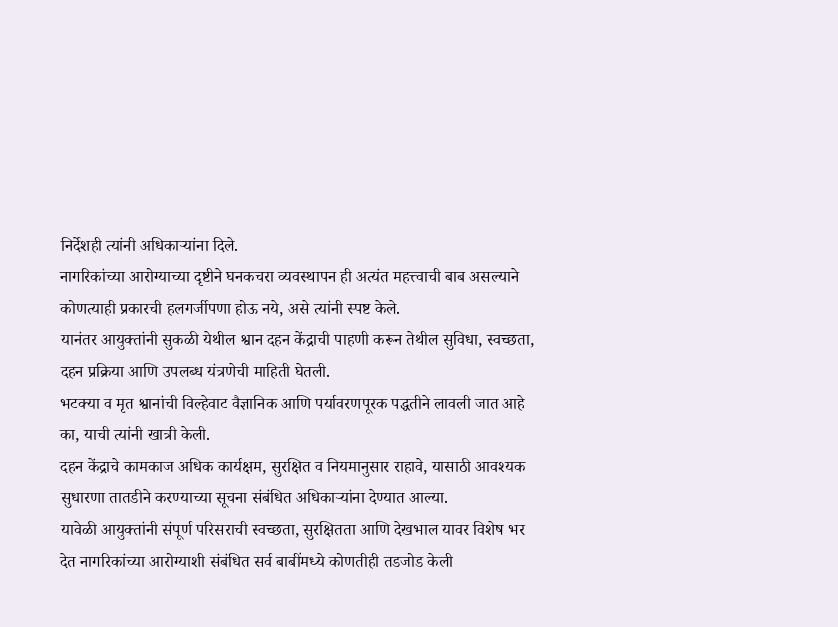निर्देशही त्यांनी अधिकाऱ्यांना दिले.
नागरिकांच्या आरोग्याच्या दृष्टीने घनकचरा व्यवस्थापन ही अत्यंत महत्त्वाची बाब असल्याने कोणत्याही प्रकारची हलगर्जीपणा होऊ नये, असे त्यांनी स्पष्ट केले.
यानंतर आयुक्तांनी सुकळी येथील श्वान दहन केंद्राची पाहणी करून तेथील सुविधा, स्वच्छता, दहन प्रक्रिया आणि उपलब्ध यंत्रणेची माहिती घेतली.
भटक्या व मृत श्वानांची विल्हेवाट वैज्ञानिक आणि पर्यावरणपूरक पद्धतीने लावली जात आहे का, याची त्यांनी खात्री केली.
दहन केंद्राचे कामकाज अधिक कार्यक्षम, सुरक्षित व नियमानुसार राहावे, यासाठी आवश्यक सुधारणा तातडीने करण्याच्या सूचना संबंधित अधिकाऱ्यांना देण्यात आल्या.
यावेळी आयुक्तांनी संपूर्ण परिसराची स्वच्छता, सुरक्षितता आणि देखभाल यावर विशेष भर देत नागरिकांच्या आरोग्याशी संबंधित सर्व बाबींमध्ये कोणतीही तडजोड केली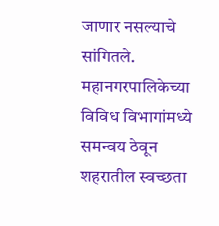जाणार नसल्याचे सांगितले.
महानगरपालिकेच्या विविध विभागांमध्ये समन्वय ठेवून शहरातील स्वच्छता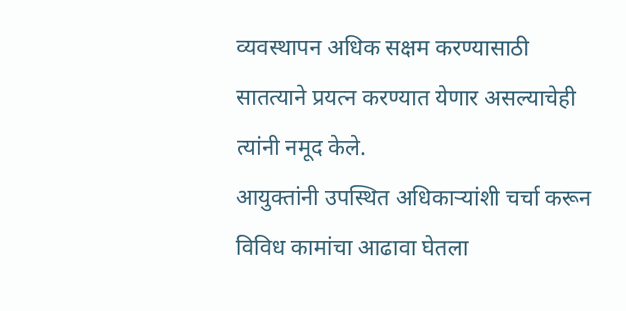व्यवस्थापन अधिक सक्षम करण्यासाठी सातत्याने प्रयत्न करण्यात येणार असल्याचेही त्यांनी नमूद केले.
आयुक्तांनी उपस्थित अधिकाऱ्यांशी चर्चा करून विविध कामांचा आढावा घेतला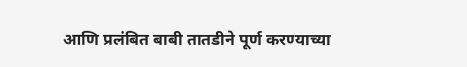आणि प्रलंबित बाबी तातडीने पूर्ण करण्याच्या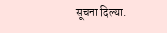सूचना दिल्या.